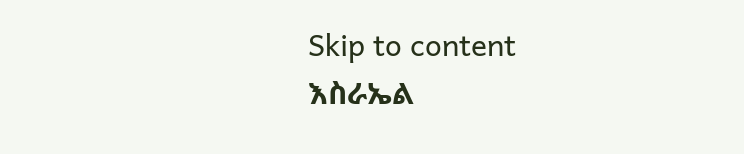Skip to content
እስራኤል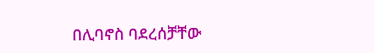በሊባኖስ ባደረሰቻቸው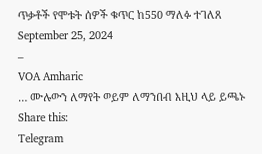ጥቃቶች የሞቱት ሰዎች ቁጥር ከ550 ማለፉ ተገለጸ
September 25, 2024
–
VOA Amharic
… ሙሉውን ለማየት ወይም ለማንበብ እዚህ ላይ ይጫኑ
Share this:
Telegram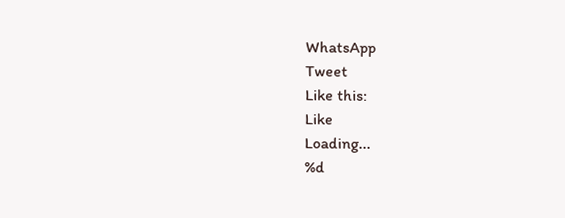WhatsApp
Tweet
Like this:
Like
Loading...
%d